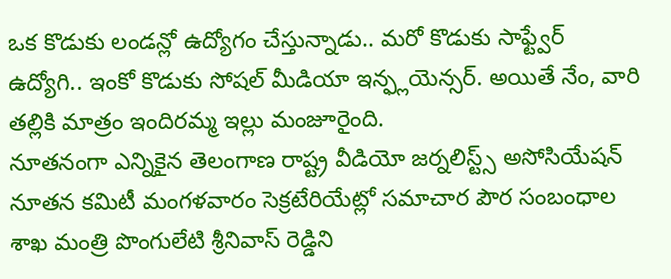ఒక కొడుకు లండన్లో ఉద్యోగం చేస్తున్నాడు.. మరో కొడుకు సాఫ్ట్వేర్ ఉద్యోగి.. ఇంకో కొడుకు సోషల్ మీడియా ఇన్ఫ్లయెన్సర్. అయితే నేం, వారి తల్లికి మాత్రం ఇందిరమ్మ ఇల్లు మంజూరైంది.
నూతనంగా ఎన్నికైన తెలంగాణ రాష్ట్ర వీడియో జర్నలిస్ట్స్ అసోసియేషన్ నూతన కమిటీ మంగళవారం సెక్రటేరియేట్లో సమాచార పౌర సంబంధాల శాఖ మంత్రి పొంగులేటి శ్రీనివాస్ రెడ్డిని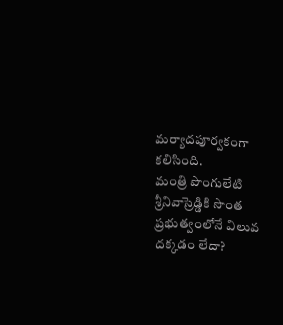మర్యాదపూర్వకంగా కలిసింది.
మంత్రి పొంగులేటి శ్రీనివాస్రెడ్డికి సొంత ప్రభుత్వంలోనే విలువ దక్కడం లేదా?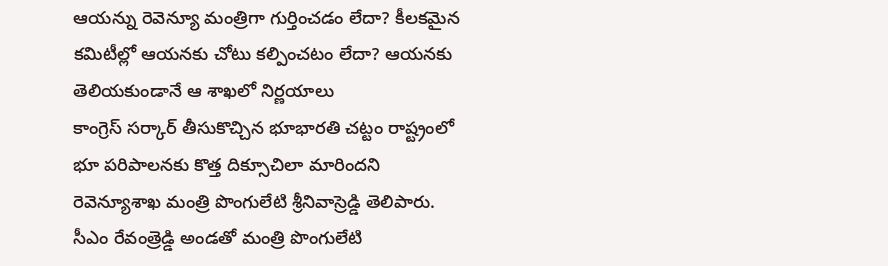ఆయన్ను రెవెన్యూ మంత్రిగా గుర్తించడం లేదా? కీలకమైన కమిటీల్లో ఆయనకు చోటు కల్పించటం లేదా? ఆయనకు తెలియకుండానే ఆ శాఖలో నిర్ణయాలు
కాంగ్రెస్ సర్కార్ తీసుకొచ్చిన భూభారతి చట్టం రాష్ట్రంలో భూ పరిపాలనకు కొత్త దిక్సూచిలా మారిందని రెవెన్యూశాఖ మంత్రి పొంగులేటి శ్రీనివాస్రెడ్డి తెలిపారు.
సీఎం రేవంత్రెడ్డి అండతో మంత్రి పొంగులేటి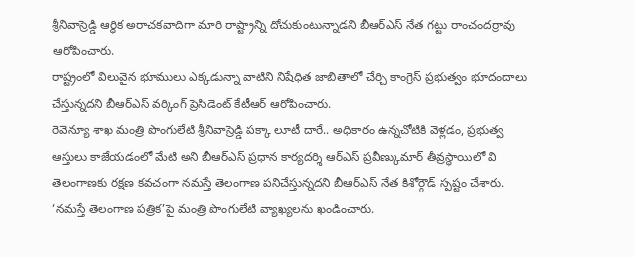శ్రీనివాస్రెడ్డి ఆర్థిక అరాచకవాదిగా మారి రాష్ట్రాన్ని దోచుకుంటున్నాడని బీఆర్ఎస్ నేత గట్టు రాంచందర్రావు ఆరోపించారు.
రాష్ట్రంలో విలువైన భూములు ఎక్కడున్నా వాటిని నిషేధిత జాబితాలో చేర్చి కాంగ్రెస్ ప్రభుత్వం భూదందాలు చేస్తున్నదని బీఆర్ఎస్ వర్కింగ్ ప్రెసిడెంట్ కేటీఆర్ ఆరోపించారు.
రెవెన్యూ శాఖ మంత్రి పొంగులేటి శ్రీనివాస్రెడ్డి పక్కా లూటీ దారే.. అధికారం ఉన్నచోటికి వెళ్లడం, ప్రభుత్వ ఆస్తులు కాజేయడంలో మేటి అని బీఆర్ఎస్ ప్రధాన కార్యదర్శి ఆర్ఎస్ ప్రవీణ్కుమార్ తీవ్రస్థాయిలో వి
తెలంగాణకు రక్షణ కవచంగా నమస్తే తెలంగాణ పనిచేస్తున్నదని బీఆర్ఎస్ నేత కిశోర్గౌడ్ స్పష్టం చేశారు. ‘నమస్తే తెలంగాణ పత్రిక’పై మంత్రి పొంగులేటి వ్యాఖ్యలను ఖండించారు.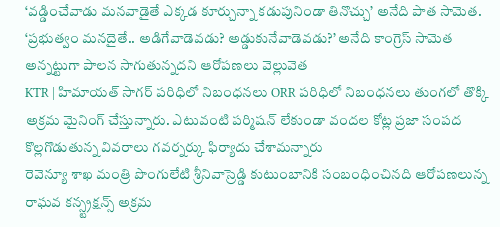‘వడ్డించేవాడు మనవాడైతే ఎక్కడ కూర్చున్నా కడుపునిండా తినొచ్చు’ అనేది పాత సామెత. ‘ప్రభుత్వం మనదైతే.. అడిగేవాడెవడు? అడ్డుకునేవాడెవడు?’ అనేది కాంగ్రెస్ సామెత అన్నట్టుగా పాలన సాగుతున్నదని ఆరోపణలు వెల్లువెత
KTR | హిమాయత్ సాగర్ పరిధిలో నిబంధనలు ORR పరిధిలో నిబంధనలు తుంగలో తొక్కి అక్రమ మైనింగ్ చేస్తున్నారు. ఎటువంటి పర్మిషన్ లేకుండా వందల కోట్ల ప్రజా సంపద కొల్లగొడుతున్న వివరాలు గవర్నర్కు ఫిర్యాదు చేశామన్నారు
రెవెన్యూ శాఖ మంత్రి పొంగులేటి శ్రీనివాస్రెడ్డి కుటుంబానికి సంబంధించినది ఆరోపణలున్న రాఘవ కన్స్ట్రక్షన్స్ అక్రమ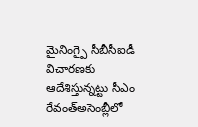మైనింగ్పై సీబీసీఐడీ విచారణకు ఆదేశిస్తున్నట్టు సీఎం రేవంత్అసెంబ్లీలో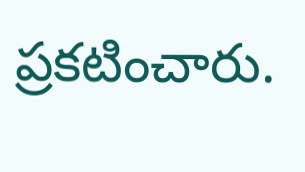ప్రకటించారు.